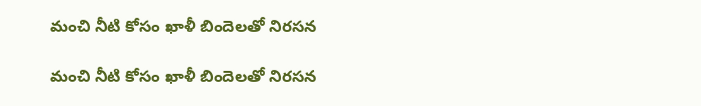మంచి నీటి కోసం ఖాళీ బిందెలతో నిరసన

మంచి నీటి కోసం ఖాళీ బిందెలతో నిరసన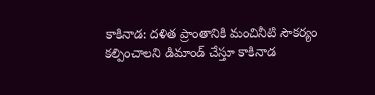కాకినాడ: దళిత ప్రాంతానికి మంచినీటి సౌకర్యం కల్పించాలని డిమాండ్ చేస్తూ కాకినాడ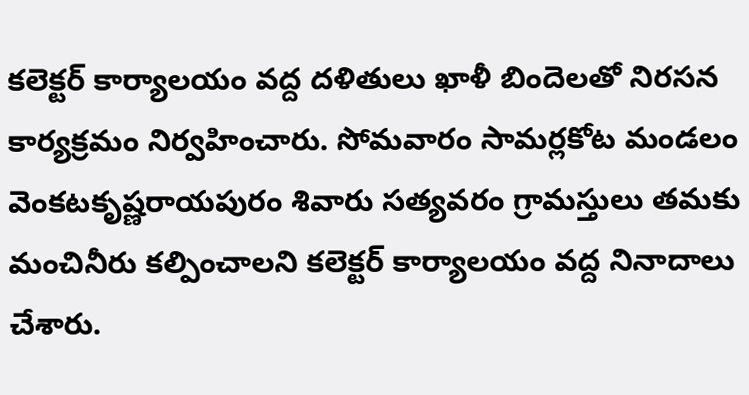కలెక్టర్ కార్యాలయం వద్ద దళితులు ఖాళీ బిందెలతో నిరసన కార్యక్రమం నిర్వహించారు. సోమవారం సామర్లకోట మండలం వెంకటకృష్ణరాయపురం శివారు సత్యవరం గ్రామస్తులు తమకు మంచినీరు కల్పించాలని కలెక్టర్ కార్యాలయం వద్ద నినాదాలు చేశారు.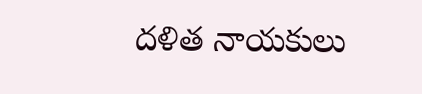దళిత నాయకులు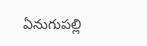ఏనుగుపల్లి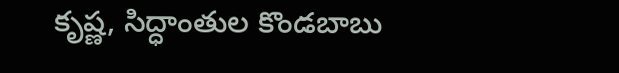కృష్ణ, సిద్ధాంతుల కొండబాబు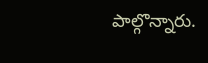పాల్గొన్నారు.